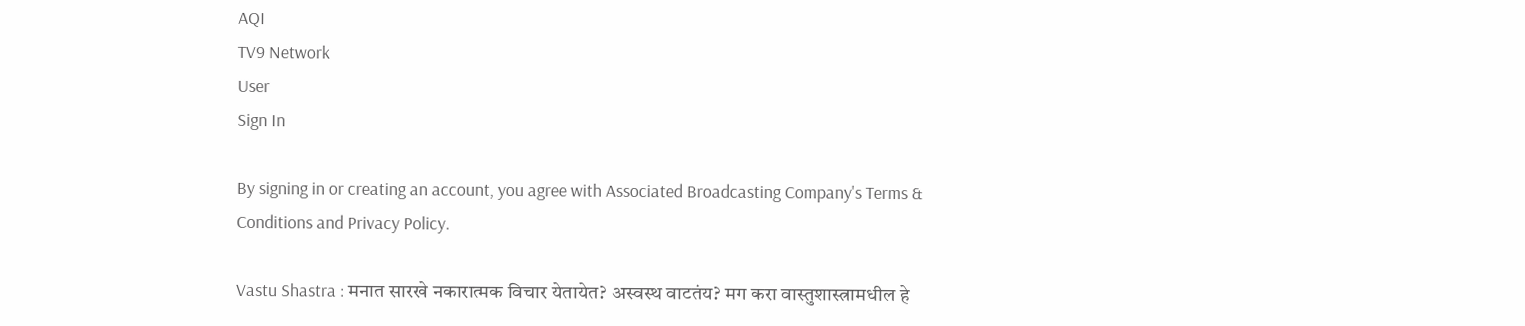AQI
TV9 Network
User
Sign In

By signing in or creating an account, you agree with Associated Broadcasting Company's Terms & Conditions and Privacy Policy.

Vastu Shastra : मनात सारखे नकारात्मक विचार येतायेत? अस्वस्थ वाटतंय? मग करा वास्तुशास्त्रामधील हे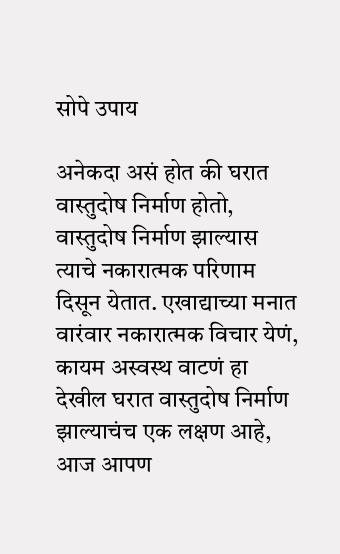सोपे उपाय

अनेकदा असं होत की घरात वास्तुदोष निर्माण होतो, वास्तुदोष निर्माण झाल्यास त्याचे नकारात्मक परिणाम दिसून येतात. एखाद्याच्या मनात वारंवार नकारात्मक विचार येणं, कायम अस्वस्थ वाटणं हा देखील घरात वास्तुदोष निर्माण झाल्याचंच एक लक्षण आहे, आज आपण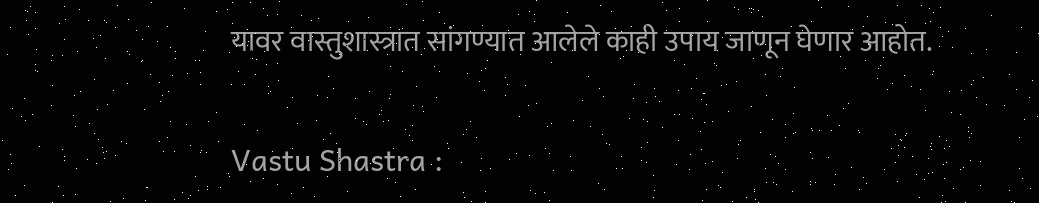यावर वास्तुशास्त्रात सांगण्यात आलेले काही उपाय जाणून घेणार आहोत.

Vastu Shastra :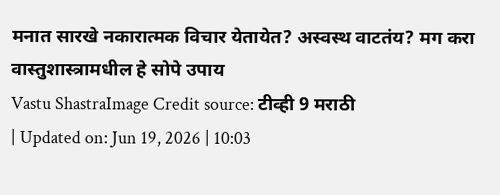मनात सारखे नकारात्मक विचार येतायेत? अस्वस्थ वाटतंय? मग करा वास्तुशास्त्रामधील हे सोपे उपाय
Vastu ShastraImage Credit source: टीव्ही 9 मराठी
| Updated on: Jun 19, 2026 | 10:03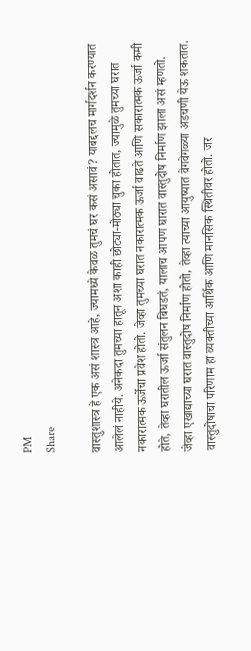PM
Share

वास्तुशास्त्र हे एक असं शास्त्र आहे, ज्यामध्ये केवळ तुमचं घर कसं असावं? याबद्दलच मार्गदर्शन करण्यात आलेलं नाहीये. अनेकदा तुमच्या हातून अशा काही छोट्या-मोठ्या चुका होतात, ज्यामुळे तुमच्या घरात नकारात्मक ऊर्जेचा प्रवेश होतो. जेव्हा तुमच्या घरात नकारात्मक ऊर्जा वाढते आणि सकारात्मक ऊर्जा कमी होते, तेव्हा घरातील ऊर्जा संतुलन बिघडतं, यालाच आपण घारात वास्तुदोष निर्माण झाला असं म्हणतो. जेव्हा एखाद्याच्या घरात वास्तुदोष निर्माण होतो, तेव्हा त्याच्या आयुष्यात वेगवेगळ्या अडचणी येऊ शकतात. वास्तुदोषाचा परिणाम हा व्यक्तीच्या आर्थिक आणि मानसिक स्थितीवर होतो. जर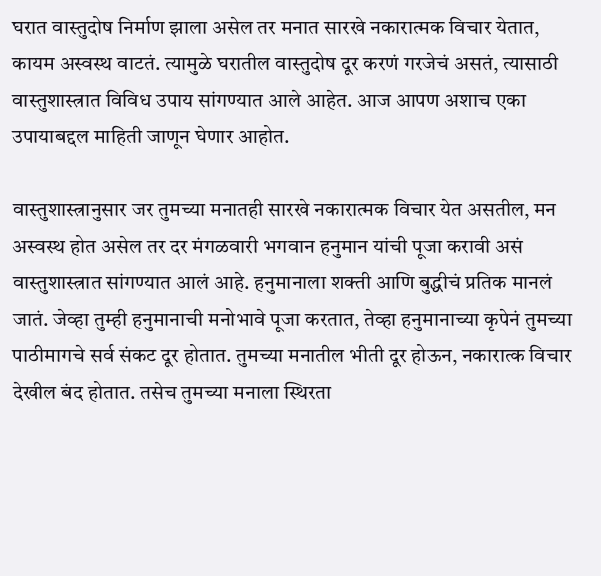घरात वास्तुदोष निर्माण झाला असेल तर मनात सारखे नकारात्मक विचार येतात, कायम अस्वस्थ वाटतं. त्यामुळे घरातील वास्तुदोष दूर करणं गरजेचं असतं, त्यासाठी वास्तुशास्त्रात विविध उपाय सांगण्यात आले आहेत. आज आपण अशाच एका उपायाबद्दल माहिती जाणून घेणार आहोत.

वास्तुशास्त्रानुसार जर तुमच्या मनातही सारखे नकारात्मक विचार येत असतील, मन अस्वस्थ होत असेल तर दर मंगळवारी भगवान हनुमान यांची पूजा करावी असं वास्तुशास्त्रात सांगण्यात आलं आहे. हनुमानाला शक्ती आणि बुद्धीचं प्रतिक मानलं जातं. जेव्हा तुम्ही हनुमानाची मनोभावे पूजा करतात, तेव्हा हनुमानाच्या कृपेनं तुमच्या पाठीमागचे सर्व संकट दूर होतात. तुमच्या मनातील भीती दूर होऊन, नकारात्क विचार देखील बंद होतात. तसेच तुमच्या मनाला स्थिरता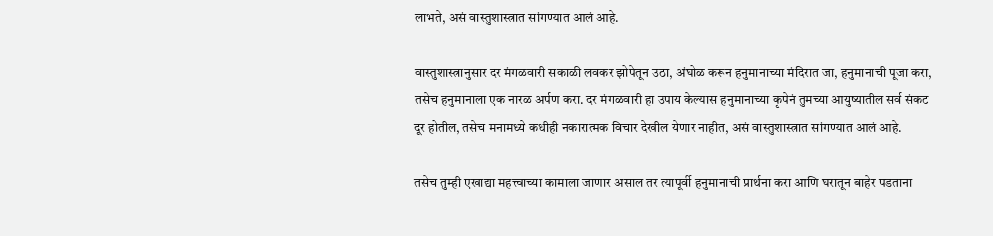लाभते, असं वास्तुशास्त्रात सांगण्यात आलं आहे.

वास्तुशास्त्रानुसार दर मंगळवारी सकाळी लवकर झोपेतून उठा, अंघोळ करून हनुमानाच्या मंदिरात जा, हनुमानाची पूजा करा, तसेच हनुमानाला एक नारळ अर्पण करा. दर मंगळवारी हा उपाय केल्यास हनुमानाच्या कृपेनं तुमच्या आयुष्यातील सर्व संकट दूर होतील, तसेच मनामध्ये कधीही नकारात्मक विचार देखील येणार नाहीत, असं वास्तुशास्त्रात सांगण्यात आलं आहे.

तसेच तुम्ही एखाद्या महत्त्वाच्या कामाला जाणार असाल तर त्यापूर्वी हनुमानाची प्रार्थना करा आणि घरातून बाहेर पडताना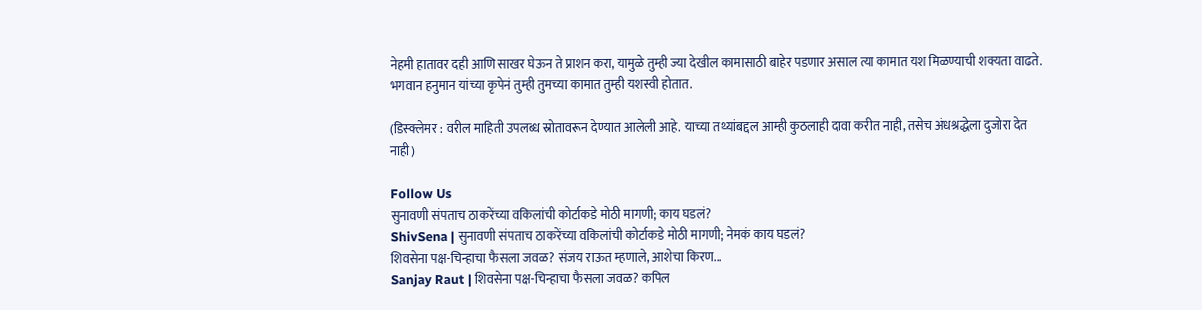नेहमी हातावर दही आणि साखर घेऊन ते प्राशन करा, यामुळे तुम्ही ज्या देखील कामासाठी बाहेर पडणार असाल त्या कामात यश मिळण्याची शक्यता वाढते. भगवान हनुमान यांच्या कृपेनं तुम्ही तुमच्या कामात तुम्ही यशस्वी होतात.

(डिस्क्लेमर : वरील माहिती उपलब्ध स्रोतावरून देण्यात आलेली आहे. याच्या तथ्यांबद्दल आम्ही कुठलाही दावा करीत नाही, तसेच अंधश्रद्धेला दुजोरा देत नाही)

Follow Us
सुनावणी संपताच ठाकरेंच्या वकिलांची कोर्टाकडे मोठी मागणी; काय घडलं?
ShivSena | सुनावणी संपताच ठाकरेंच्या वकिलांची कोर्टाकडे मोठी मागणी; नेमकं काय घडलं?
शिवसेना पक्ष-चिन्हाचा फैसला जवळ? संजय राऊत म्हणाले, आशेचा किरण...
Sanjay Raut | शिवसेना पक्ष-चिन्हाचा फैसला जवळ? कपिल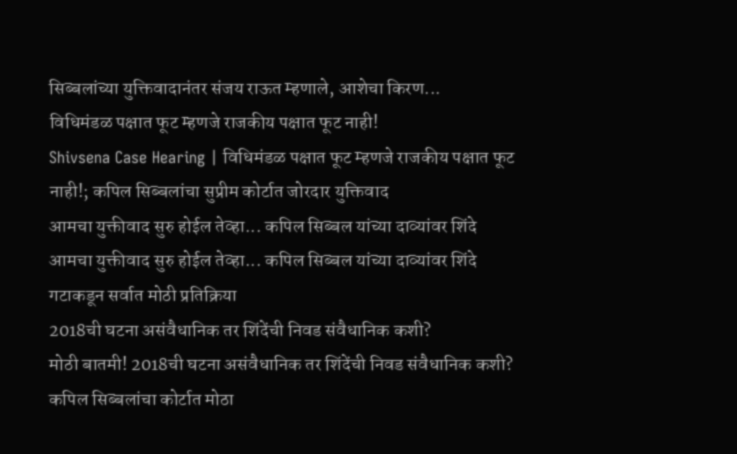सिब्बलांच्या युक्तिवादानंतर संजय राऊत म्हणाले, आशेचा किरण...
विधिमंडळ पक्षात फूट म्हणजे राजकीय पक्षात फूट नाही!
Shivsena Case Hearing | विधिमंडळ पक्षात फूट म्हणजे राजकीय पक्षात फूट नाही!; कपिल सिब्बलांचा सुप्रीम कोर्टात जोरदार युक्तिवाद
आमचा युक्तीवाद सुरु होईल तेव्हा... कपिल सिब्बल यांच्या दाव्यांवर शिंदे
आमचा युक्तीवाद सुरु होईल तेव्हा... कपिल सिब्बल यांच्या दाव्यांवर शिंदे गटाकडून सर्वात मोठी प्रतिक्रिया
2018ची घटना असंवैधानिक तर शिंदेंची निवड संवैधानिक कशी?
मोठी बातमी! 2018ची घटना असंवैधानिक तर शिंदेंची निवड संवैधानिक कशी? कपिल सिब्बलांचा कोर्टात मोठा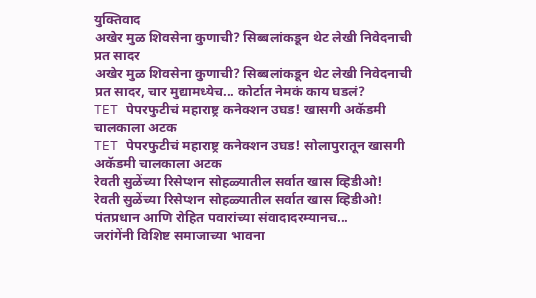युक्तिवाद
अखेर मुळ शिवसेना कुणाची? सिब्बलांकडून थेट लेखी निवेदनाची प्रत सादर
अखेर मुळ शिवसेना कुणाची? सिब्बलांकडून थेट लेखी निवेदनाची प्रत सादर, चार मुद्यामध्येच... कोर्टात नेमकं काय घडलं?
TET पेपरफुटीचं महाराष्ट्र कनेक्शन उघड! खासगी अकॅडमी चालकाला अटक
TET पेपरफुटीचं महाराष्ट्र कनेक्शन उघड! सोलापुरातून खासगी अकॅडमी चालकाला अटक
रेवती सुळेंच्या रिसेप्शन सोहळ्यातील सर्वात खास व्हिडीओ!
रेवती सुळेंच्या रिसेप्शन सोहळ्यातील सर्वात खास व्हिडीओ! पंतप्रधान आणि रोहित पवारांच्या संवादादरम्यानच...
जरांगेंनी विशिष्ट समाजाच्या भावना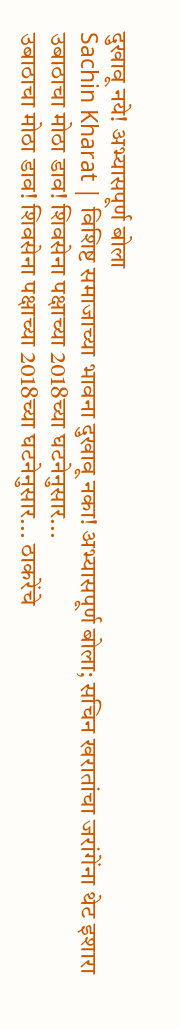दुखावू नये! अभ्यासपूर्ण बोला
Sachin Kharat | विशिष्ट समाजाच्या भावना दुखावू नका! अभ्यासपूर्ण बोला; सचिन खरातांचा जरांगेंना थेट इशारा
उबाठाचा मोठा डाव! शिवसेना पक्षाच्या 2018च्या घटनेनुसार...
उबाठाचा मोठा डाव! शिवसेना पक्षाच्या 2018च्या घटनेनुसार... ठाकरेंचे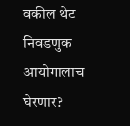वकील थेट निवडणुक आयोगालाच घेरणार?